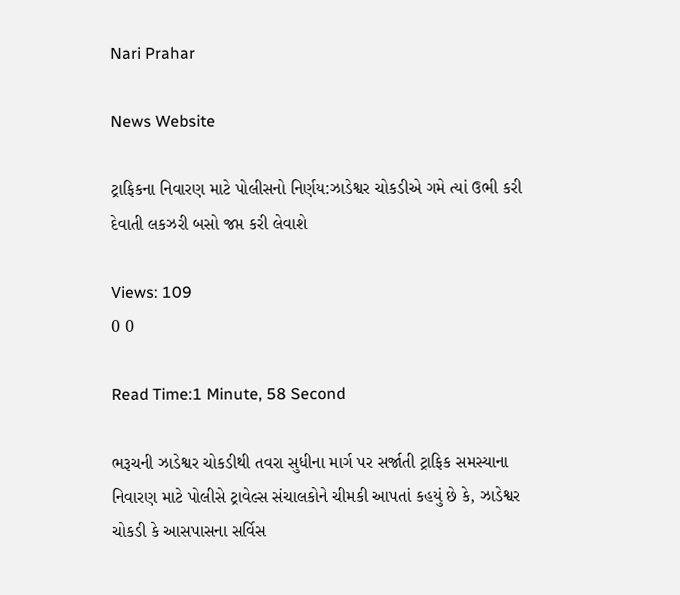Nari Prahar

News Website

ટ્રાફિકના નિવારણ માટે પોલીસનો નિર્ણય:ઝાડેશ્વર ચોકડીએ ગમે ત્યાં ઉભી કરી દેવાતી લકઝરી બસો જપ્ત કરી લેવાશે

Views: 109
0 0

Read Time:1 Minute, 58 Second

ભરૂચની ઝાડેશ્વર ચોકડીથી તવરા સુધીના માર્ગ પર સર્જાતી ટ્રાફિક સમસ્યાના નિવારણ માટે પોલીસે ટ્રાવેલ્સ સંચાલકોને ચીમકી આપતાં કહયું છે કે, ઝાડેશ્વર ચોકડી કે આસપાસના સર્વિસ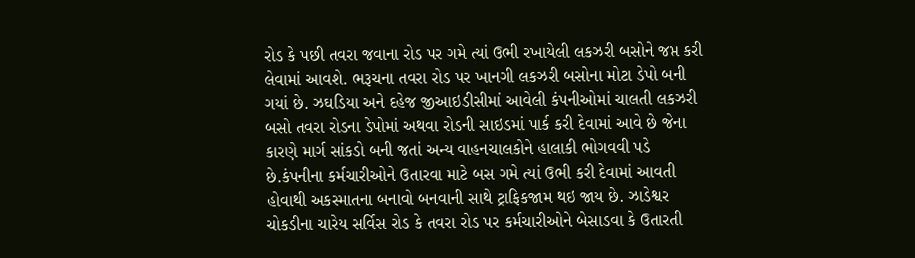રોડ કે પછી તવરા જવાના રોડ પર ગમે ત્યાં ઉભી રખાયેલી લકઝરી બસોને જપ્ત કરી લેવામાં આવશે. ભરૂચના તવરા રોડ પર ખાનગી લકઝરી બસોના મોટા ડેપો બની ગયાં છે. ઝઘડિયા અને દહેજ જીઆઇડીસીમાં આવેલી કંપનીઓમાં ચાલતી લકઝરી બસો તવરા રોડના ડેપોમાં અથવા રોડની સાઇડમાં પાર્ક કરી દેવામાં આવે છે જેના કારણે માર્ગ સાંકડો બની જતાં અન્ય વાહનચાલકોને હાલાકી ભોગવવી પડે છે.કંપનીના કર્મચારીઓને ઉતારવા માટે બસ ગમે ત્યાં ઉભી કરી દેવામાં આવતી હોવાથી અકસ્માતના બનાવો બનવાની સાથે ટ્રાફિકજામ થઇ જાય છે. ઝાડેશ્વર ચોકડીના ચારેય સર્વિસ રોડ કે તવરા રોડ પર કર્મચારીઓને બેસાડવા કે ઉતારતી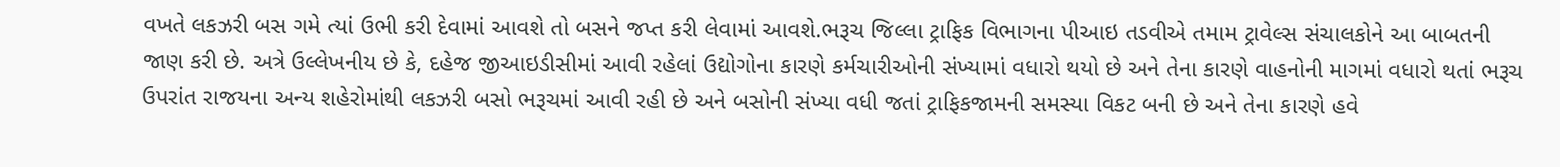વખતે લકઝરી બસ ગમે ત્યાં ઉભી કરી દેવામાં આવશે તો બસને જપ્ત કરી લેવામાં આવશે.ભરૂચ જિલ્લા ટ્રાફિક વિભાગના પીઆઇ તડવીએ તમામ ટ્રાવેલ્સ સંચાલકોને આ બાબતની જાણ કરી છે. અત્રે ઉલ્લેખનીય છે કે, દહેજ જીઆઇડીસીમાં આવી રહેલાં ઉદ્યોગોના કારણે કર્મચારીઓની સંખ્યામાં વધારો થયો છે અને તેના કારણે વાહનોની માગમાં વધારો થતાં ભરૂચ ઉપરાંત રાજયના અન્ય શહેરોમાંથી લકઝરી બસો ભરૂચમાં આવી રહી છે અને બસોની સંખ્યા વધી જતાં ટ્રાફિકજામની સમસ્યા વિકટ બની છે અને તેના કારણે હવે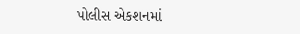પોલીસ એકશનમાં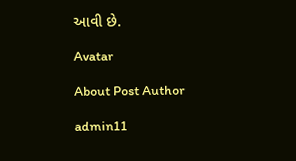આવી છે.

Avatar

About Post Author

admin11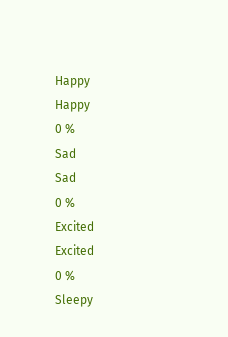Happy
Happy
0 %
Sad
Sad
0 %
Excited
Excited
0 %
Sleepy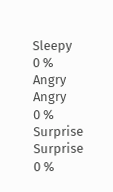Sleepy
0 %
Angry
Angry
0 %
Surprise
Surprise
0 %